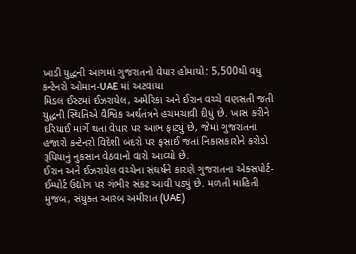ખાડી યુદ્ધની આગમાં ગુજરાતનો વેપાર હોમાયો: 5,500થી વધુ કન્ટેનરો ઓમાન-UAE માં અટવાયા
મિડલ ઈસ્ટમાં ઈઝરાયેલ, અમેરિકા અને ઈરાન વચ્ચે વણસતી જતી યુદ્ધની સ્થિતિએ વૈશ્વિક અર્થતંત્રને હચમચાવી દીધું છે. ખાસ કરીને દરિયાઈ માર્ગે થતા વેપાર પર આભ ફાટ્યું છે, જેમાં ગુજરાતના હજારો કન્ટેનરો વિદેશી બંદરો પર ફસાઈ જતાં નિકાસકારોને કરોડો રૂપિયાનું નુકસાન વેઠવાનો વારો આવ્યો છે.
ઈરાન અને ઈઝરાયેલ વચ્ચેના સંઘર્ષને કારણે ગુજરાતના એક્સપોર્ટ-ઈમ્પોર્ટ ઉદ્યોગ પર ગંભીર સંકટ આવી પડ્યું છે. મળતી માહિતી મુજબ, સંયુક્ત આરબ અમીરાત (UAE)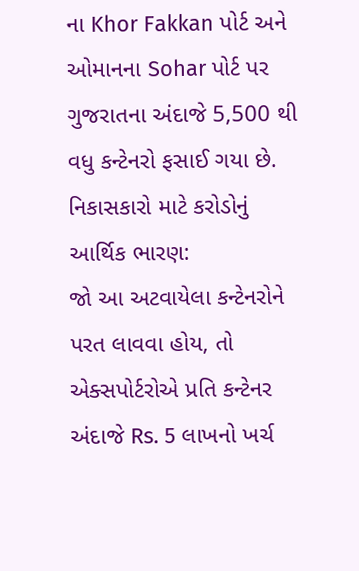ના Khor Fakkan પોર્ટ અને ઓમાનના Sohar પોર્ટ પર ગુજરાતના અંદાજે 5,500 થી વધુ કન્ટેનરો ફસાઈ ગયા છે.
નિકાસકારો માટે કરોડોનું આર્થિક ભારણ:
જો આ અટવાયેલા કન્ટેનરોને પરત લાવવા હોય, તો એક્સપોર્ટરોએ પ્રતિ કન્ટેનર અંદાજે Rs. 5 લાખનો ખર્ચ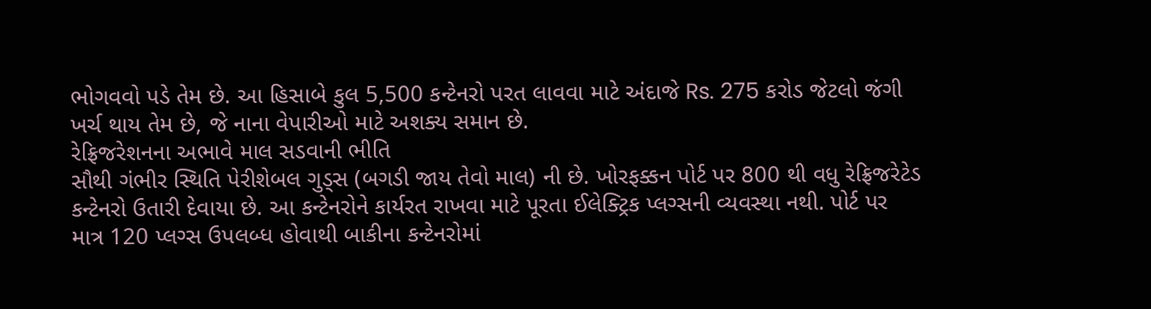ભોગવવો પડે તેમ છે. આ હિસાબે કુલ 5,500 કન્ટેનરો પરત લાવવા માટે અંદાજે Rs. 275 કરોડ જેટલો જંગી ખર્ચ થાય તેમ છે, જે નાના વેપારીઓ માટે અશક્ય સમાન છે.
રેફ્રિજરેશનના અભાવે માલ સડવાની ભીતિ
સૌથી ગંભીર સ્થિતિ પેરીશેબલ ગુડ્સ (બગડી જાય તેવો માલ) ની છે. ખોરફક્કન પોર્ટ પર 800 થી વધુ રેફ્રિજરેટેડ કન્ટેનરો ઉતારી દેવાયા છે. આ કન્ટેનરોને કાર્યરત રાખવા માટે પૂરતા ઈલેક્ટ્રિક પ્લગ્સની વ્યવસ્થા નથી. પોર્ટ પર માત્ર 120 પ્લગ્સ ઉપલબ્ધ હોવાથી બાકીના કન્ટેનરોમાં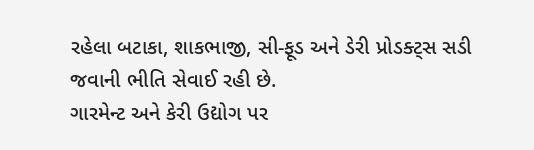રહેલા બટાકા, શાકભાજી, સી-ફૂડ અને ડેરી પ્રોડક્ટ્સ સડી જવાની ભીતિ સેવાઈ રહી છે.
ગારમેન્ટ અને કેરી ઉદ્યોગ પર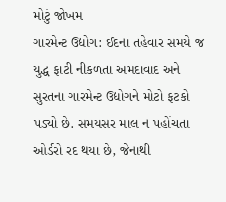મોટું જોખમ
ગારમેન્ટ ઉદ્યોગ: ઈદના તહેવાર સમયે જ યુદ્ધ ફાટી નીકળતા અમદાવાદ અને સુરતના ગારમેન્ટ ઉદ્યોગને મોટો ફટકો પડ્યો છે. સમયસર માલ ન પહોંચતા ઓર્ડરો રદ થયા છે, જેનાથી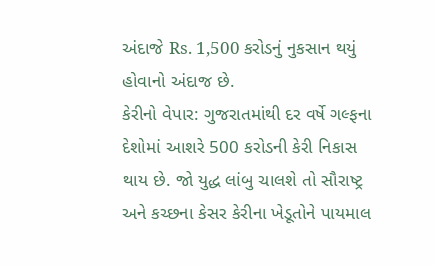અંદાજે Rs. 1,500 કરોડનું નુકસાન થયું હોવાનો અંદાજ છે.
કેરીનો વેપાર: ગુજરાતમાંથી દર વર્ષે ગલ્ફના દેશોમાં આશરે 500 કરોડની કેરી નિકાસ થાય છે. જો યુદ્ધ લાંબુ ચાલશે તો સૌરાષ્ટ્ર અને કચ્છના કેસર કેરીના ખેડૂતોને પાયમાલ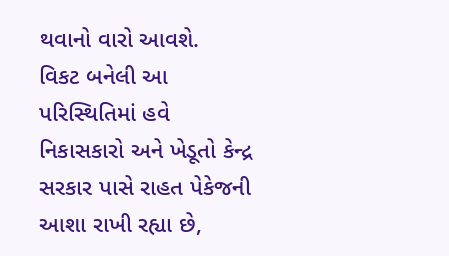થવાનો વારો આવશે.
વિકટ બનેલી આ પરિસ્થિતિમાં હવે નિકાસકારો અને ખેડૂતો કેન્દ્ર સરકાર પાસે રાહત પેકેજની આશા રાખી રહ્યા છે,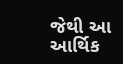જેથી આ આર્થિક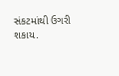સંકટમાંથી ઉગરી શકાય.